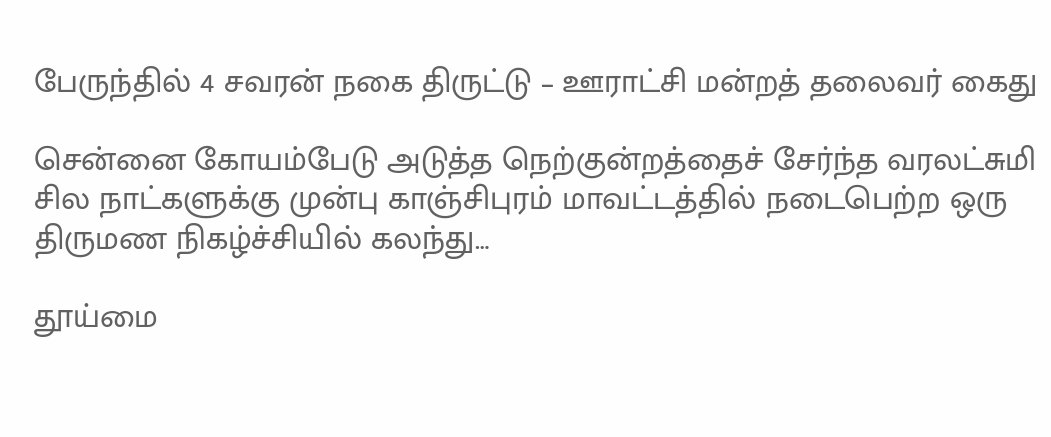பேருந்தில் 4 சவரன் நகை திருட்டு – ஊராட்சி மன்றத் தலைவர் கைது

சென்னை கோயம்பேடு அடுத்த நெற்குன்றத்தைச் சேர்ந்த வரலட்சுமி சில நாட்களுக்கு முன்பு காஞ்சிபுரம் மாவட்டத்தில் நடைபெற்ற ஒரு திருமண நிகழ்ச்சியில் கலந்து…

தூய்மை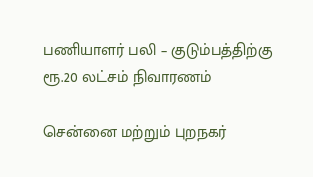பணியாளர் பலி – குடும்பத்திற்கு ரூ.20 லட்சம் நிவாரணம்

சென்னை மற்றும் புறநகர்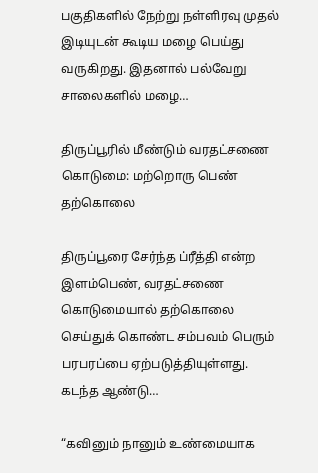பகுதிகளில் நேற்று நள்ளிரவு முதல் இடியுடன் கூடிய மழை பெய்து வருகிறது. இதனால் பல்வேறு சாலைகளில் மழை…

திருப்பூரில் மீண்டும் வரதட்சணை கொடுமை: மற்றொரு பெண் தற்கொலை

திருப்பூரை சேர்ந்த ப்ரீத்தி என்ற இளம்பெண், வரதட்சணை கொடுமையால் தற்கொலை செய்துக் கொண்ட சம்பவம் பெரும் பரபரப்பை ஏற்படுத்தியுள்ளது. கடந்த ஆண்டு…

“கவினும் நானும் உண்மையாக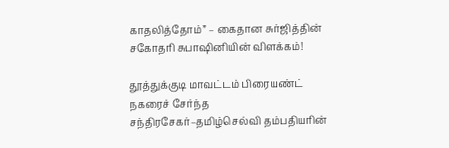காதலித்தோம்” – கைதான சுர்ஜித்தின் சகோதரி சுபாஷினியின் விளக்கம்!

தூத்துக்குடி மாவட்டம் பிரையண்ட் நகரைச் சேர்ந்த சந்திரசேகர்–தமிழ்செல்வி தம்பதியரின்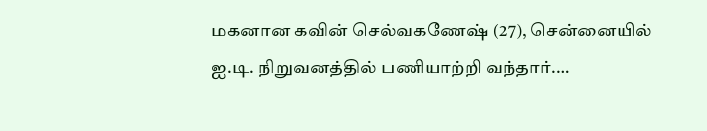மகனான கவின் செல்வகணேஷ் (27), சென்னையில் ஐ.டி. நிறுவனத்தில் பணியாற்றி வந்தார்.…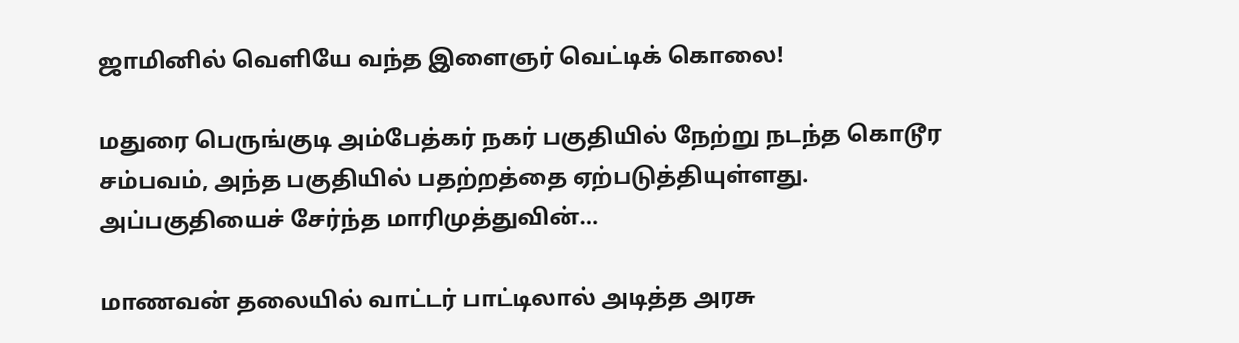ஜாமினில் வெளியே வந்த இளைஞர் வெட்டிக் கொலை!

மதுரை பெருங்குடி அம்பேத்கர் நகர் பகுதியில் நேற்று நடந்த கொடூர சம்பவம், அந்த பகுதியில் பதற்றத்தை ஏற்படுத்தியுள்ளது. அப்பகுதியைச் சேர்ந்த மாரிமுத்துவின்…

மாணவன் தலையில் வாட்டர் பாட்டிலால் அடித்த அரசு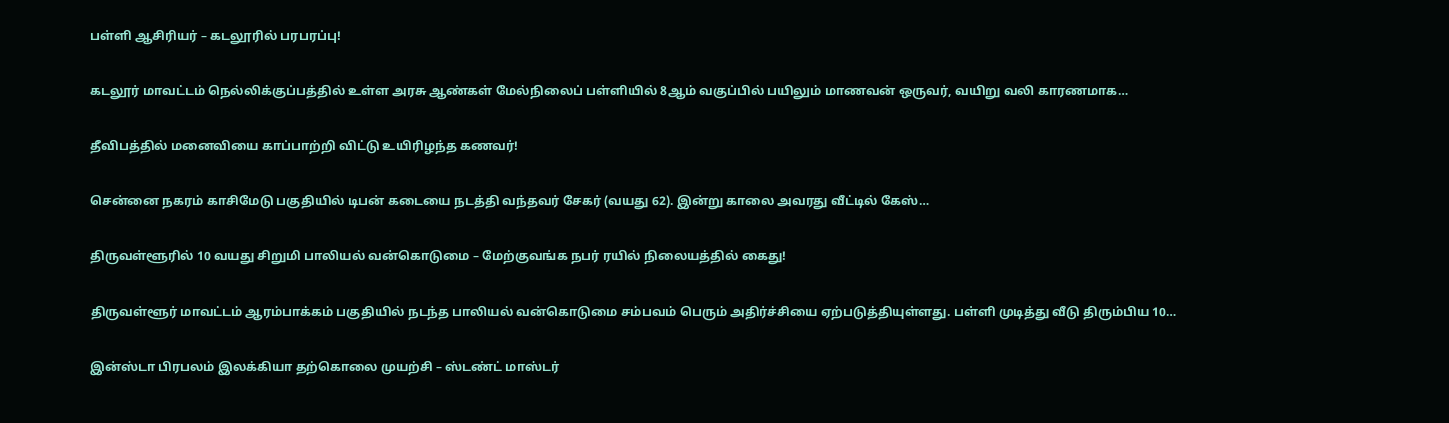பள்ளி ஆசிரியர் – கடலூரில் பரபரப்பு!

கடலூர் மாவட்டம் நெல்லிக்குப்பத்தில் உள்ள அரசு ஆண்கள் மேல்நிலைப் பள்ளியில் 8ஆம் வகுப்பில் பயிலும் மாணவன் ஒருவர், வயிறு வலி காரணமாக…

தீவிபத்தில் மனைவியை காப்பாற்றி விட்டு உயிரிழந்த கணவர்!

சென்னை நகரம் காசிமேடு பகுதியில் டிபன் கடையை நடத்தி வந்தவர் சேகர் (வயது 62). இன்று காலை அவரது வீட்டில் கேஸ்…

திருவள்ளூரில் 10 வயது சிறுமி பாலியல் வன்கொடுமை – மேற்குவங்க நபர் ரயில் நிலையத்தில் கைது!

திருவள்ளூர் மாவட்டம் ஆரம்பாக்கம் பகுதியில் நடந்த பாலியல் வன்கொடுமை சம்பவம் பெரும் அதிர்ச்சியை ஏற்படுத்தியுள்ளது. பள்ளி முடித்து வீடு திரும்பிய 10…

இன்ஸ்டா பிரபலம் இலக்கியா தற்கொலை முயற்சி – ஸ்டண்ட் மாஸ்டர்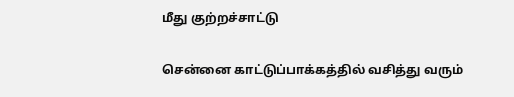மீது குற்றச்சாட்டு

சென்னை காட்டுப்பாக்கத்தில் வசித்து வரும்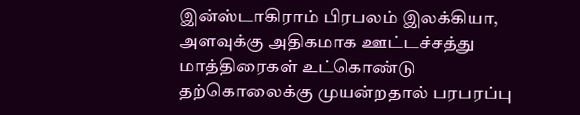இன்ஸ்டாகிராம் பிரபலம் இலக்கியா, அளவுக்கு அதிகமாக ஊட்டச்சத்து மாத்திரைகள் உட்கொண்டு தற்கொலைக்கு முயன்றதால் பரபரப்பு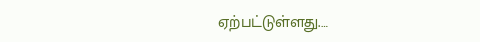ஏற்பட்டுள்ளது.…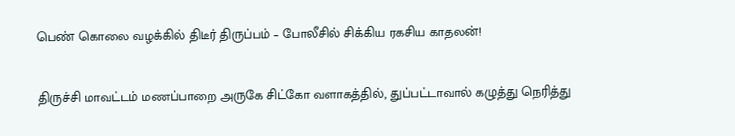பெண் கொலை வழக்கில் திடீர் திருப்பம் – போலீசில் சிக்கிய ரகசிய காதலன்!

திருச்சி மாவட்டம் மணப்பாறை அருகே சிட்கோ வளாகத்தில், துப்பட்டாவால் கழுத்து நெரித்து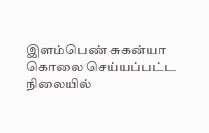இளம்பெண் சுகன்யா கொலை செய்யப்பட்ட நிலையில்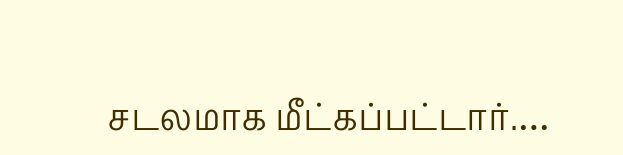சடலமாக மீட்கப்பட்டார்.…